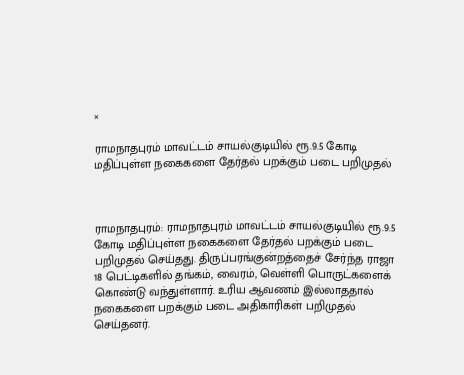×

ராமநாதபுரம் மாவட்டம் சாயல்குடியில் ரூ.9.5 கோடி மதிப்புள்ள நகைகளை தேர்தல் பறக்கும் படை பறிமுதல்



ராமநாதபுரம்: ராமநாதபுரம் மாவட்டம் சாயல்குடியில் ரூ.9.5 கோடி மதிப்புள்ள நகைகளை தேர்தல் பறக்கும் படை பறிமுதல் செய்தது. திருப்பரங்குன்றத்தைச் சேர்ந்த ராஜா 18 பெட்டிகளில் தங்கம், வைரம், வெள்ளி பொருட்களைக் கொண்டு வந்துள்ளார். உரிய ஆவணம் இல்லாததால் நகைகளை பறக்கும் படை அதிகாரிகள் பறிமுதல் செய்தனர்.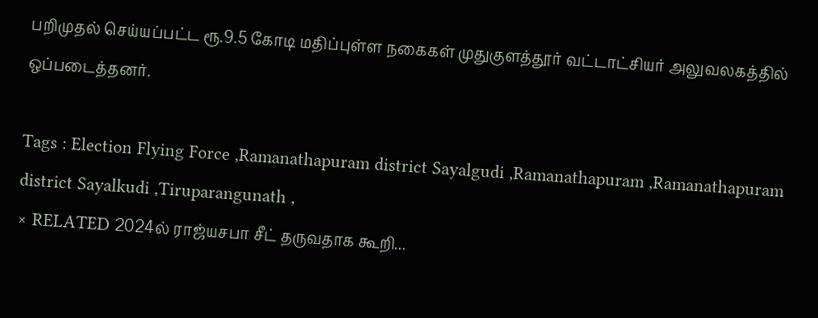பறிமுதல் செய்யப்பட்ட ரூ.9.5 கோடி மதிப்புள்ள நகைகள் முதுகுளத்தூர் வட்டாட்சியர் அலுவலகத்தில் ஒப்படைத்தனர்.

Tags : Election Flying Force ,Ramanathapuram district Sayalgudi ,Ramanathapuram ,Ramanathapuram district Sayalkudi ,Tiruparangunath ,
× RELATED 2024ல் ராஜ்யசபா சீட் தருவதாக கூறி...